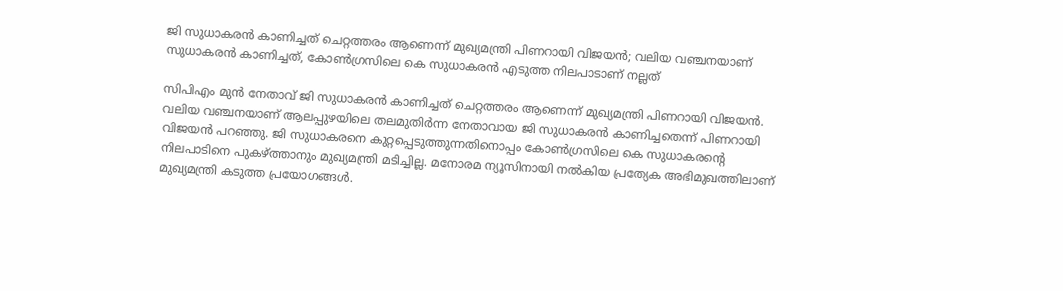ജി സുധാകരന്‍ കാണിച്ചത് ചെറ്റത്തരം ആണെന്ന് മുഖ്യമന്ത്രി പിണറായി വിജയന്‍; വലിയ വഞ്ചനയാണ് സുധാകരന്‍ കാണിച്ചത്, കോണ്‍ഗ്രസിലെ കെ സുധാകരന്‍ എടുത്ത നിലപാടാണ് നല്ലത്

സിപിഎം മുന്‍ നേതാവ് ജി സുധാകരന്‍ കാണിച്ചത് ചെറ്റത്തരം ആണെന്ന് മുഖ്യമന്ത്രി പിണറായി വിജയന്‍. വലിയ വഞ്ചനയാണ് ആലപ്പുഴയിലെ തലമുതിര്‍ന്ന നേതാവായ ജി സുധാകരന്‍ കാണിച്ചതെന്ന് പിണറായി വിജയന്‍ പറഞ്ഞു. ജി സുധാകരനെ കുറ്റപ്പെടുത്തുന്നതിനൊപ്പം കോണ്‍ഗ്രസിലെ കെ സുധാകരന്റെ നിലപാടിനെ പുകഴ്ത്താനും മുഖ്യമന്ത്രി മടിച്ചില്ല. മനോരമ ന്യൂസിനായി നല്‍കിയ പ്രത്യേക അഭിമുഖത്തിലാണ് മുഖ്യമന്ത്രി കടുത്ത പ്രയോഗങ്ങള്‍.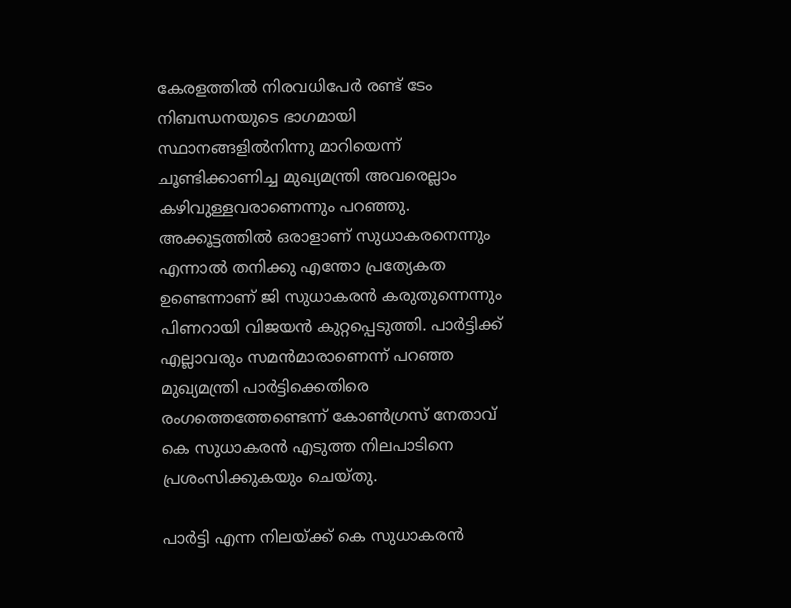കേരളത്തില്‍ നിരവധിപേര്‍ രണ്ട് ടേം നിബന്ധനയുടെ ഭാഗമായി സ്ഥാനങ്ങളില്‍നിന്നു മാറിയെന്ന് ചൂണ്ടിക്കാണിച്ച മുഖ്യമന്ത്രി അവരെല്ലാം കഴിവുള്ളവരാണെന്നും പറഞ്ഞു. അക്കൂട്ടത്തില്‍ ഒരാളാണ് സുധാകരനെന്നും എന്നാല്‍ തനിക്കു എന്തോ പ്രത്യേകത ഉണ്ടെന്നാണ് ജി സുധാകരന്‍ കരുതുന്നെന്നും പിണറായി വിജയന്‍ കുറ്റപ്പെടുത്തി. പാര്‍ട്ടിക്ക് എല്ലാവരും സമന്‍മാരാണെന്ന് പറഞ്ഞ മുഖ്യമന്ത്രി പാര്‍ട്ടിക്കെതിരെ രംഗത്തെത്തേണ്ടെന്ന് കോണ്‍ഗ്രസ് നേതാവ് കെ സുധാകരന്‍ എടുത്ത നിലപാടിനെ പ്രശംസിക്കുകയും ചെയ്തു.

പാര്‍ട്ടി എന്ന നിലയ്ക്ക് കെ സുധാകരന്‍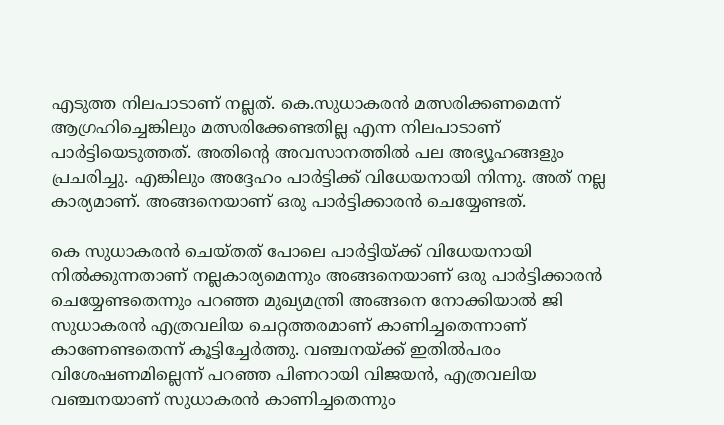എടുത്ത നിലപാടാണ് നല്ലത്. കെ.സുധാകരന്‍ മത്സരിക്കണമെന്ന് ആഗ്രഹിച്ചെങ്കിലും മത്സരിക്കേണ്ടതില്ല എന്ന നിലപാടാണ് പാര്‍ട്ടിയെടുത്തത്. അതിന്റെ അവസാനത്തില്‍ പല അഭ്യൂഹങ്ങളും പ്രചരിച്ചു. എങ്കിലും അദ്ദേഹം പാര്‍ട്ടിക്ക് വിധേയനായി നിന്നു. അത് നല്ല കാര്യമാണ്. അങ്ങനെയാണ് ഒരു പാര്‍ട്ടിക്കാരന്‍ ചെയ്യേണ്ടത്.

കെ സുധാകരന്‍ ചെയ്തത് പോലെ പാര്‍ട്ടിയ്ക്ക് വിധേയനായി നില്‍ക്കുന്നതാണ് നല്ലകാര്യമെന്നും അങ്ങനെയാണ് ഒരു പാര്‍ട്ടിക്കാരന്‍ ചെയ്യേണ്ടതെന്നും പറഞ്ഞ മുഖ്യമന്ത്രി അങ്ങനെ നോക്കിയാല്‍ ജി സുധാകരന്‍ എത്രവലിയ ചെറ്റത്തരമാണ് കാണിച്ചതെന്നാണ് കാണേണ്ടതെന്ന് കൂട്ടിച്ചേര്‍ത്തു. വഞ്ചനയ്ക്ക് ഇതില്‍പരം വിശേഷണമില്ലെന്ന് പറഞ്ഞ പിണറായി വിജയന്‍, എത്രവലിയ വഞ്ചനയാണ് സുധാകരന്‍ കാണിച്ചതെന്നും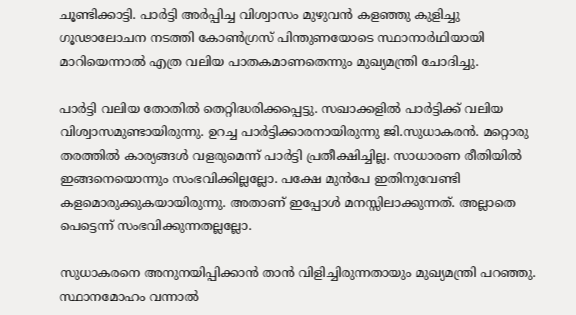ചൂണ്ടിക്കാട്ടി. പാര്‍ട്ടി അര്‍പ്പിച്ച വിശ്വാസം മുഴുവന്‍ കളഞ്ഞു കുളിച്ചു ഗൂഢാലോചന നടത്തി കോണ്‍ഗ്രസ് പിന്തുണയോടെ സ്ഥാനാര്‍ഥിയായി മാറിയെന്നാല്‍ എത്ര വലിയ പാതകമാണതെന്നും മുഖ്യമന്ത്രി ചോദിച്ചു.

പാര്‍ട്ടി വലിയ തോതില്‍ തെറ്റിദ്ധരിക്കപ്പെട്ടു. സഖാക്കളില്‍ പാര്‍ട്ടിക്ക് വലിയ വിശ്വാസമുണ്ടായിരുന്നു. ഉറച്ച പാര്‍ട്ടിക്കാരനായിരുന്നു ജി.സുധാകരന്‍. മറ്റൊരു തരത്തില്‍ കാര്യങ്ങള്‍ വളരുമെന്ന് പാര്‍ട്ടി പ്രതീക്ഷിച്ചില്ല. സാധാരണ രീതിയില്‍ ഇങ്ങനെയൊന്നും സംഭവിക്കില്ലല്ലോ. പക്ഷേ മുന്‍പേ ഇതിനുവേണ്ടി കളമൊരുക്കുകയായിരുന്നു. അതാണ് ഇപ്പോള്‍ മനസ്സിലാക്കുന്നത്. അല്ലാതെ പെട്ടെന്ന് സംഭവിക്കുന്നതല്ലല്ലോ.

സുധാകരനെ അനുനയിപ്പിക്കാന്‍ താന്‍ വിളിച്ചിരുന്നതായും മുഖ്യമന്ത്രി പറഞ്ഞു. സ്ഥാനമോഹം വന്നാല്‍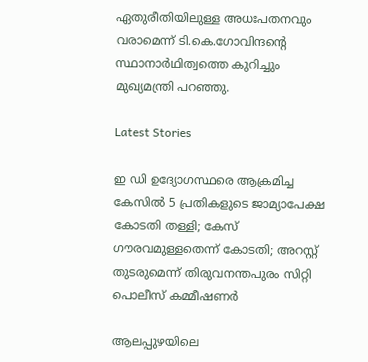ഏതുരീതിയിലുള്ള അധഃപതനവും വരാമെന്ന് ടി.കെ.ഗോവിന്ദന്റെ സ്ഥാനാര്‍ഥിത്വത്തെ കുറിച്ചും മുഖ്യമന്ത്രി പറഞ്ഞു.

Latest Stories

ഇ ഡി ഉദ്യോഗസ്ഥരെ ആക്രമിച്ച കേസില്‍ 5 പ്രതികളുടെ ജാമ്യാപേക്ഷ കോടതി തള്ളി; കേസ് ഗൗരവമുള്ളതെന്ന് കോടതി; അറസ്റ്റ് തുടരുമെന്ന് തിരുവനന്തപുരം സിറ്റി പൊലീസ് കമ്മീഷണര്‍

ആലപ്പുഴയിലെ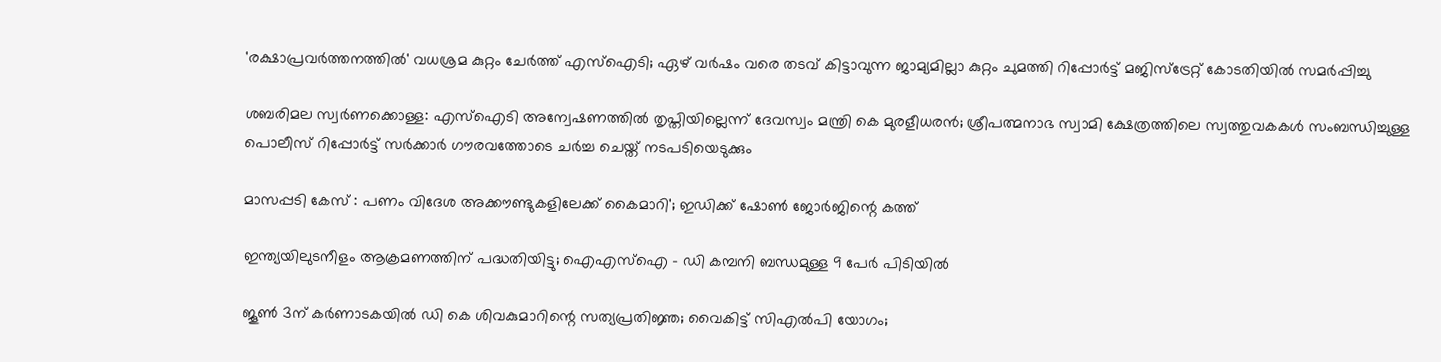'രക്ഷാപ്രവര്‍ത്തനത്തില്‍' വധശ്രമ കുറ്റം ചേര്‍ത്ത് എസ്‌ഐടി; ഏഴ് വര്‍ഷം വരെ തടവ് കിട്ടാവുന്ന ജാമ്യമില്ലാ കുറ്റം ചുമത്തി റിപ്പോര്‍ട്ട് മജിസ്‌ട്രേറ്റ് കോടതിയില്‍ സമര്‍പ്പിച്ചു

ശബരിമല സ്വര്‍ണക്കൊള്ള: എസ്ഐടി അന്വേഷണത്തില്‍ തൃപ്തിയില്ലെന്ന് ദേവസ്വം മന്ത്രി കെ മുരളീധരന്‍; ശ്രീപത്മനാഭ സ്വാമി ക്ഷേത്രത്തിലെ സ്വത്തുവകകള്‍ സംബന്ധിച്ചുള്ള പൊലീസ് റിപ്പോര്‍ട്ട് സര്‍ക്കാര്‍ ഗൗരവത്തോടെ ചര്‍ച്ച ചെയ്ത് നടപടിയെടുക്കും

മാസപ്പടി കേസ് : പണം വിദേശ അക്കൗണ്ടുകളിലേക്ക് കൈമാറി'; ഇഡിക്ക് ഷോൺ ജോർജിന്റെ കത്ത്

ഇന്ത്യയിലുടനീളം ആക്രമണത്തിന് പദ്ധതിയിട്ടു; ഐഎസ്ഐ – ഡി കമ്പനി ബന്ധമുള്ള 9 പേർ പിടിയിൽ

ജൂണ്‍ 3ന് കര്‍ണാടകയില്‍ ഡി കെ ശിവകുമാറിന്റെ സത്യപ്രതിജ്ഞ; വൈകിട്ട് സിഎല്‍പി യോഗം;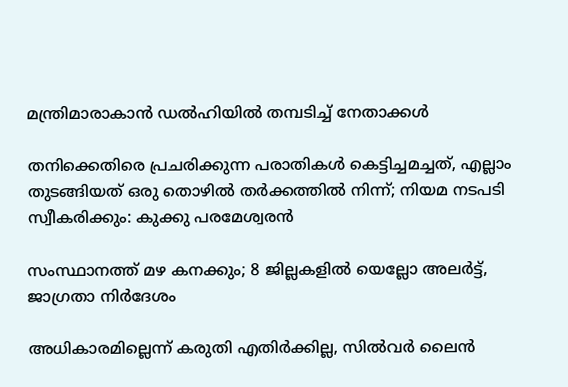മന്ത്രിമാരാകാന്‍ ഡല്‍ഹിയില്‍ തമ്പടിച്ച് നേതാക്കള്‍

തനിക്കെതിരെ പ്രചരിക്കുന്ന പരാതികൾ കെട്ടിച്ചമച്ചത്, എല്ലാം തുടങ്ങിയത് ഒരു തൊഴിൽ തർക്കത്തിൽ നിന്ന്; നിയമ നടപടി സ്വീകരിക്കും: കുക്കു പരമേശ്വരൻ

സംസ്ഥാനത്ത് മഴ കനക്കും; 8 ജില്ലകളിൽ യെല്ലോ അലർട്ട്, ജാഗ്രതാ നിർദേശം

അധികാരമില്ലെന്ന് കരുതി എതിർക്കില്ല, സിൽവർ ലൈൻ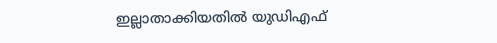ഇല്ലാതാക്കിയതിൽ യുഡിഎഫ്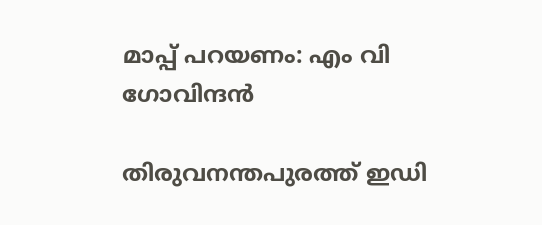മാപ്പ് പറയണം: എം വി ഗോവിന്ദൻ

തിരുവനന്തപുരത്ത് ഇഡി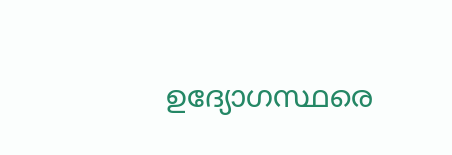ഉദ്യോഗസ്ഥരെ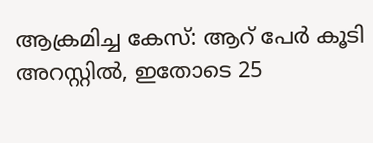ആക്രമിച്ച കേസ്: ആറ് പേർ കൂടി അറസ്റ്റിൽ, ഇതോടെ 25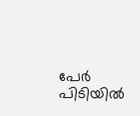പേർ പിടിയിൽ